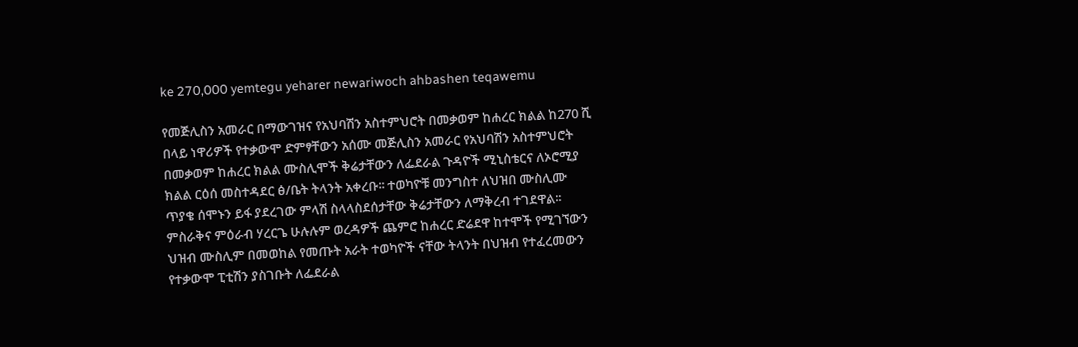ke 270,000 yemtegu yeharer newariwoch ahbashen teqawemu

የመጅሊስን አመራር በማውገዝና የአህባሽን አስተምህሮት በመቃወም ከሐረር ክልል ከ270 ሺ በላይ ነዋሪዎች የተቃውሞ ድምፃቸውን አሰሙ መጅሊስን አመራር የአህባሽን አስተምህሮት በመቃወም ከሐረር ክልል ሙስሊሞች ቅሬታቸውን ለፌደራል ጉዳዮች ሚኒስቴርና ለኦሮሚያ ክልል ርዕሰ መስተዳደር ፅ/ቤት ትላንት አቀረቡ፡፡ ተወካዮቹ መንግስተ ለህዝበ ሙስሊሙ ጥያቄ ሰሞኑን ይፋ ያደረገው ምላሽ ስላላስደሰታቸው ቅሬታቸውን ለማቅረብ ተገደዋል፡፡ ምስራቅና ምዕራብ ሃረርጌ ሁሉሉም ወረዳዎች ጨምሮ ከሐረር ድሬደዋ ከተሞች የሚገኘውን ህዝብ ሙስሊም በመወከል የመጡት አራት ተወካዮች ናቸው ትላንት በህዝብ የተፈረመውን የተቃውሞ ፒቲሽን ያስገቡት ለፌደራል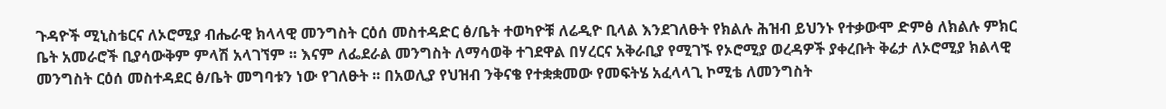ጉዳዮች ሚኒስቴርና ለኦሮሚያ ብሔራዊ ክላላዊ መንግስት ርዕሰ መስተዳድር ፅ/ቤት ተወካዮቹ ለሬዲዮ ቢላል እንደገለፁት የክልሉ ሕዝብ ይህንኑ የተቃውሞ ድምፅ ለክልሉ ምክር ቤት አመራሮች ቢያሳውቅም ምላሽ አላገኘም ፡፡ እናም ለፌደራል መንግስት ለማሳወቅ ተገደዋል በሃረርና አቅራቢያ የሚገኙ የኦሮሚያ ወረዳዎች ያቀረቡት ቅሬታ ለኦሮሚያ ክልላዊ መንግስት ርዕሰ መስተዳደር ፅ/ቤት መግባቱን ነው የገለፁት ፡፡ በአወሊያ የህዝብ ንቅናቄ የተቋቋመው የመፍትሄ አፈላላጊ ኮሚቴ ለመንግስት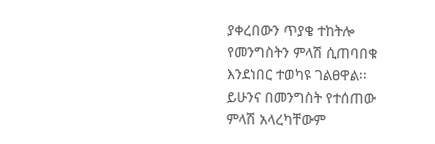ያቀረበውን ጥያቄ ተከትሎ የመንግስትን ምላሽ ሲጠባበቁ እንደነበር ተወካዩ ገልፀዋል፡፡ ይሁንና በመንግስት የተሰጠው ምላሽ አላረካቸውም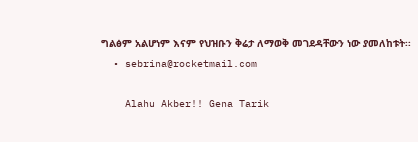ግልፅም አልሆነም እናም የህዝቡን ቅሬታ ለማወቅ መገደዳቸውን ነው ያመለከቱት፡፡
  • sebrina@rocketmail.com

    Alahu Akber!! Gena Tarik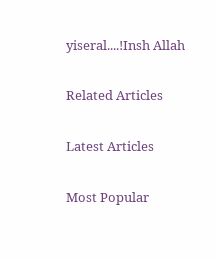yiseral....!Insh Allah

Related Articles

Latest Articles

Most Popular